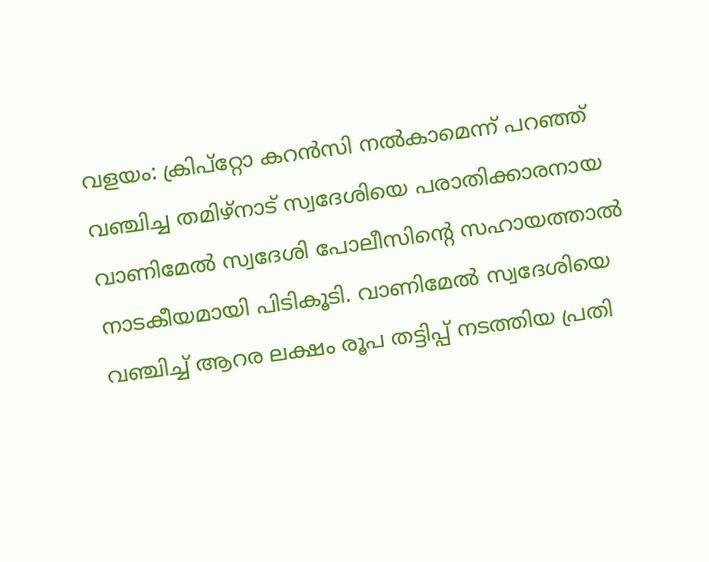വളയം: ക്രിപ്റ്റോ കറൻസി നൽകാമെന്ന് പറഞ്ഞ് വഞ്ചിച്ച തമിഴ്നാട് സ്വദേശിയെ പരാതിക്കാരനായ വാണിമേൽ സ്വദേശി പോലീസിന്റെ സഹായത്താൽ നാടകീയമായി പിടികൂടി. വാണിമേൽ സ്വദേശിയെ വഞ്ചിച്ച് ആറര ലക്ഷം രൂപ തട്ടിപ്പ് നടത്തിയ പ്രതി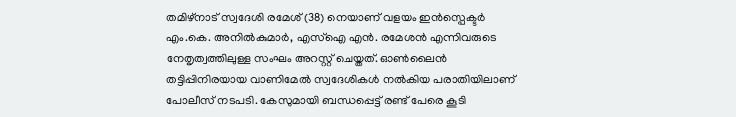തമിഴ്നാട് സ്വദേശി രമേശ് (38) നെയാണ് വളയം ഇൻസ്പെക്ടർ എം.കെ. അനിൽകുമാർ, എസ്ഐ എൻ. രമേശൻ എന്നിവരുടെ നേതൃത്വത്തിലുള്ള സംഘം അറസ്റ്റ് ചെയ്തത്. ഓൺലൈൻ തട്ടിപ്പിനിരയായ വാണിമേൽ സ്വദേശികൾ നൽകിയ പരാതിയിലാണ് പോലീസ് നടപടി. കേസുമായി ബന്ധപ്പെട്ട് രണ്ട് പേരെ കൂടി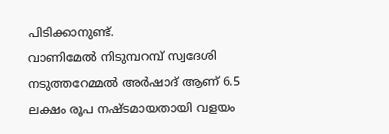പിടിക്കാനുണ്ട്.
വാണിമേൽ നിടുമ്പറമ്പ് സ്വദേശി നടുത്തറേമ്മൽ അർഷാദ് ആണ് 6.5 ലക്ഷം രൂപ നഷ്ടമായതായി വളയം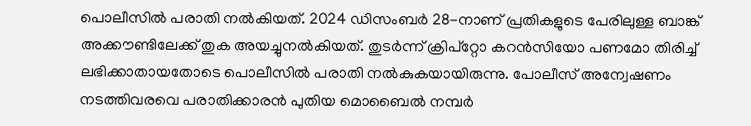പൊലീസിൽ പരാതി നൽകിയത്. 2024 ഡിസംബർ 28-നാണ് പ്രതികളുടെ പേരിലുള്ള ബാങ്ക് അക്കൗണ്ടിലേക്ക് തുക അയച്ചുനൽകിയത്. തുടർന്ന് ക്രിപ്റ്റോ കറൻസിയോ പണമോ തിരിച്ച് ലഭിക്കാതായതോടെ പൊലീസിൽ പരാതി നൽകുകയായിരുന്നു. പോലീസ് അന്വേഷണം നടത്തിവരവെ പരാതിക്കാരൻ പുതിയ മൊബൈൽ നമ്പർ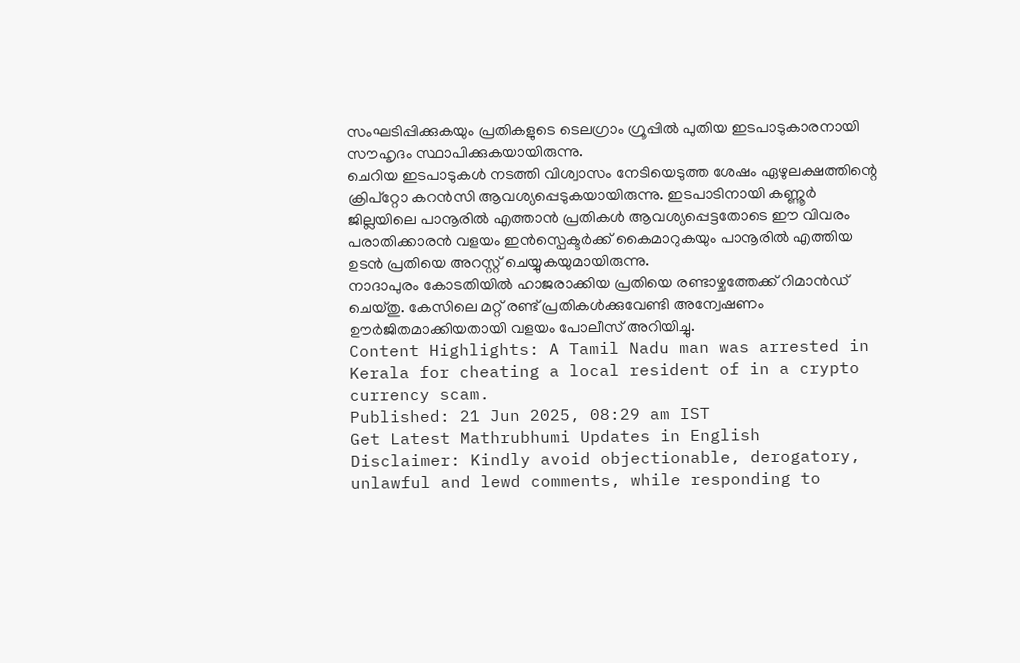സംഘടിപ്പിക്കുകയും പ്രതികളുടെ ടെലഗ്രാം ഗ്രൂപ്പിൽ പുതിയ ഇടപാടുകാരനായി സൗഹൃദം സ്ഥാപിക്കുകയായിരുന്നു.
ചെറിയ ഇടപാടുകൾ നടത്തി വിശ്വാസം നേടിയെടുത്ത ശേഷം ഏഴുലക്ഷത്തിന്റെ ക്രിപ്റ്റോ കറൻസി ആവശ്യപ്പെടുകയായിരുന്നു. ഇടപാടിനായി കണ്ണൂർ ജില്ലയിലെ പാനൂരിൽ എത്താൻ പ്രതികൾ ആവശ്യപ്പെട്ടതോടെ ഈ വിവരം പരാതിക്കാരൻ വളയം ഇൻസ്പെക്ടർക്ക് കൈമാറുകയും പാനൂരിൽ എത്തിയ ഉടൻ പ്രതിയെ അറസ്റ്റ് ചെയ്യുകയുമായിരുന്നു.
നാദാപുരം കോടതിയിൽ ഹാജരാക്കിയ പ്രതിയെ രണ്ടാഴ്ചത്തേക്ക് റിമാൻഡ് ചെയ്തു. കേസിലെ മറ്റ് രണ്ട് പ്രതികൾക്കുവേണ്ടി അന്വേഷണം ഊർജിതമാക്കിയതായി വളയം പോലീസ് അറിയിച്ചു.
Content Highlights: A Tamil Nadu man was arrested in Kerala for cheating a local resident of in a crypto currency scam.
Published: 21 Jun 2025, 08:29 am IST
Get Latest Mathrubhumi Updates in English
Disclaimer: Kindly avoid objectionable, derogatory, unlawful and lewd comments, while responding to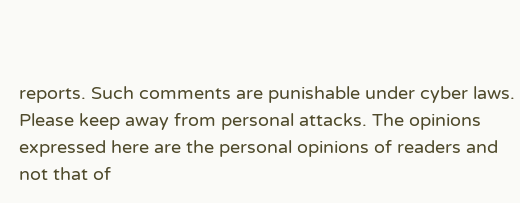reports. Such comments are punishable under cyber laws. Please keep away from personal attacks. The opinions expressed here are the personal opinions of readers and not that of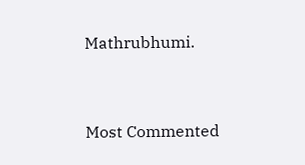Mathrubhumi.



Most Commented